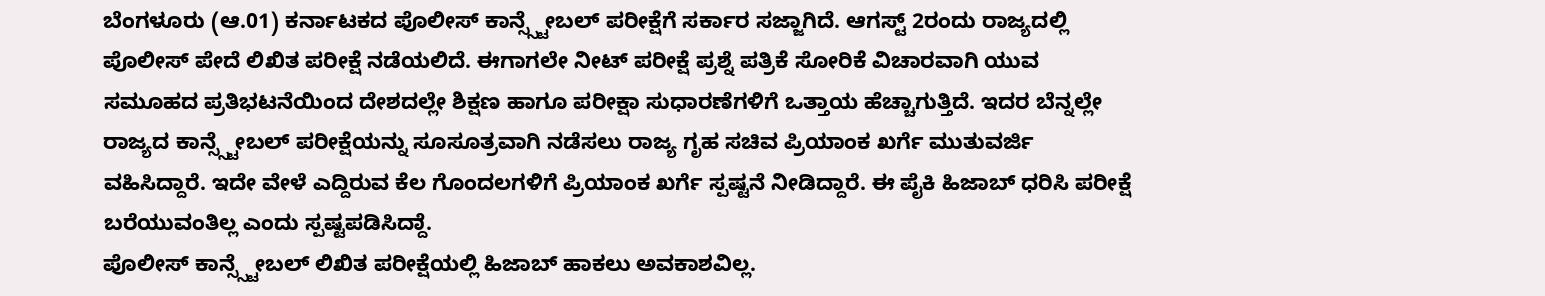ಬೆಂಗಳೂರು (ಆ.01) ಕರ್ನಾಟಕದ ಪೊಲೀಸ್ ಕಾನ್ಸ್ಸ್ಟೇಬಲ್ ಪರೀಕ್ಷೆಗೆ ಸರ್ಕಾರ ಸಜ್ಜಾಗಿದೆ. ಆಗಸ್ಟ್ 2ರಂದು ರಾಜ್ಯದಲ್ಲಿ ಪೊಲೀಸ್ ಪೇದೆ ಲಿಖಿತ ಪರೀಕ್ಷೆ ನಡೆಯಲಿದೆ. ಈಗಾಗಲೇ ನೀಟ್ ಪರೀಕ್ಷೆ ಪ್ರಶ್ನೆ ಪತ್ರಿಕೆ ಸೋರಿಕೆ ವಿಚಾರವಾಗಿ ಯುವ ಸಮೂಹದ ಪ್ರತಿಭಟನೆಯಿಂದ ದೇಶದಲ್ಲೇ ಶಿಕ್ಷಣ ಹಾಗೂ ಪರೀಕ್ಷಾ ಸುಧಾರಣೆಗಳಿಗೆ ಒತ್ತಾಯ ಹೆಚ್ಚಾಗುತ್ತಿದೆ. ಇದರ ಬೆನ್ನಲ್ಲೇ ರಾಜ್ಯದ ಕಾನ್ಸ್ಸ್ಟೇಬಲ್ ಪರೀಕ್ಷೆಯನ್ನು ಸೂಸೂತ್ರವಾಗಿ ನಡೆಸಲು ರಾಜ್ಯ ಗೃಹ ಸಚಿವ ಪ್ರಿಯಾಂಕ ಖರ್ಗೆ ಮುತುವರ್ಜಿ ವಹಿಸಿದ್ದಾರೆ. ಇದೇ ವೇಳೆ ಎದ್ದಿರುವ ಕೆಲ ಗೊಂದಲಗಳಿಗೆ ಪ್ರಿಯಾಂಕ ಖರ್ಗೆ ಸ್ಪಷ್ಟನೆ ನೀಡಿದ್ದಾರೆ. ಈ ಪೈಕಿ ಹಿಜಾಬ್ ಧರಿಸಿ ಪರೀಕ್ಷೆ ಬರೆಯುವಂತಿಲ್ಲ ಎಂದು ಸ್ಪಷ್ಟಪಡಿಸಿದ್ದಾೆ.
ಪೊಲೀಸ್ ಕಾನ್ಸ್ಸ್ಟೇಬಲ್ ಲಿಖಿತ ಪರೀಕ್ಷೆಯಲ್ಲಿ ಹಿಜಾಬ್ ಹಾಕಲು ಅವಕಾಶವಿಲ್ಲ.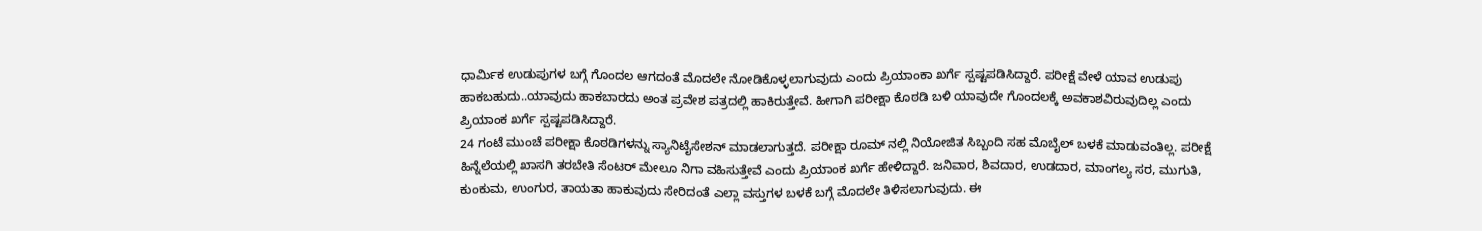ಧಾರ್ಮಿಕ ಉಡುಪುಗಳ ಬಗ್ಗೆ ಗೊಂದಲ ಆಗದಂತೆ ಮೊದಲೇ ನೋಡಿಕೊಳ್ಳಲಾಗುವುದು ಎಂದು ಪ್ರಿಯಾಂಕಾ ಖರ್ಗೆ ಸ್ಪಷ್ಟಪಡಿಸಿದ್ದಾರೆ. ಪರೀಕ್ಷೆ ವೇಳೆ ಯಾವ ಉಡುಪು ಹಾಕಬಹುದು..ಯಾವುದು ಹಾಕಬಾರದು ಅಂತ ಪ್ರವೇಶ ಪತ್ರದಲ್ಲಿ ಹಾಕಿರುತ್ತೇವೆ. ಹೀಗಾಗಿ ಪರೀಕ್ಷಾ ಕೊಠಡಿ ಬಳಿ ಯಾವುದೇ ಗೊಂದಲಕ್ಕೆ ಅವಕಾಶವಿರುವುದಿಲ್ಲ ಎಂದು ಪ್ರಿಯಾಂಕ ಖರ್ಗೆ ಸ್ಪಷ್ಟಪಡಿಸಿದ್ದಾರೆ.
24 ಗಂಟೆ ಮುಂಚೆ ಪರೀಕ್ಷಾ ಕೊಠಡಿಗಳನ್ನು ಸ್ಯಾನಿಟೈಸೇಶನ್ ಮಾಡಲಾಗುತ್ತದೆ. ಪರೀಕ್ಷಾ ರೂಮ್ ನಲ್ಲಿ ನಿಯೋಜಿತ ಸಿಬ್ಬಂದಿ ಸಹ ಮೊಬೈಲ್ ಬಳಕೆ ಮಾಡುವಂತಿಲ್ಲ. ಪರೀಕ್ಷೆ ಹಿನ್ನೆಲೆಯಲ್ಲಿ ಖಾಸಗಿ ತರಬೇತಿ ಸೆಂಟರ್ ಮೇಲೂ ನಿಗಾ ವಹಿಸುತ್ತೇವೆ ಎಂದು ಪ್ರಿಯಾಂಕ ಖರ್ಗೆ ಹೇಳಿದ್ದಾರೆ. ಜನಿವಾರ, ಶಿವದಾರ, ಉಡದಾರ, ಮಾಂಗಲ್ಯ ಸರ, ಮುಗುತಿ, ಕುಂಕುಮ, ಉಂಗುರ, ತಾಯತಾ ಹಾಕುವುದು ಸೇರಿದಂತೆ ಎಲ್ಲಾ ವಸ್ತುಗಳ ಬಳಕೆ ಬಗ್ಗೆ ಮೊದಲೇ ತಿಳಿಸಲಾಗುವುದು. ಈ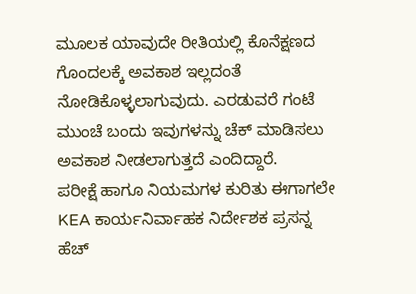ಮೂಲಕ ಯಾವುದೇ ರೀತಿಯಲ್ಲಿ ಕೊನೆಕ್ಷಣದ ಗೊಂದಲಕ್ಕೆ ಅವಕಾಶ ಇಲ್ಲದಂತೆ ನೋಡಿಕೊಳ್ಳಲಾಗುವುದು. ಎರಡುವರೆ ಗಂಟೆ ಮುಂಚೆ ಬಂದು ಇವುಗಳನ್ನು ಚೆಕ್ ಮಾಡಿಸಲು ಅವಕಾಶ ನೀಡಲಾಗುತ್ತದೆ ಎಂದಿದ್ದಾರೆ.
ಪರೀಕ್ಷೆ ಹಾಗೂ ನಿಯಮಗಳ ಕುರಿತು ಈಗಾಗಲೇ KEA ಕಾರ್ಯನಿರ್ವಾಹಕ ನಿರ್ದೇಶಕ ಪ್ರಸನ್ನ ಹೆಚ್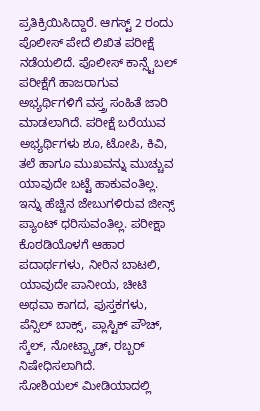ಪ್ರತಿಕ್ರಿಯಿಸಿದ್ದಾರೆ. ಆಗಸ್ಟ್ 2 ರಂದು ಪೊಲೀಸ್ ಪೇದೆ ಲಿಖಿತ ಪರೀಕ್ಷೆ ನಡೆಯಲಿದೆ. ಪೊಲೀಸ್ ಕಾನ್ಸ್ಟೆಬಲ್ ಪರೀಕ್ಷೆಗೆ ಹಾಜರಾಗುವ ಅಭ್ಯರ್ಥಿಗಳಿಗೆ ವಸ್ತ್ರ ಸಂಹಿತೆ ಜಾರಿ ಮಾಡಲಾಗಿದೆ. ಪರೀಕ್ಷೆ ಬರೆಯುವ ಅಭ್ಯರ್ಥಿಗಳು ಶೂ, ಟೋಪಿ, ಕಿವಿ, ತಲೆ ಹಾಗೂ ಮುಖವನ್ನು ಮುಚ್ಚುವ ಯಾವುದೇ ಬಟ್ಟೆ ಹಾಕುವಂತಿಲ್ಲ. ಇನ್ನು ಹೆಚ್ಚಿನ ಜೇಬುಗಳಿರುವ ಜೀನ್ಸ್ ಪ್ಯಾಂಟ್ ಧರಿಸುವಂತಿಲ್ಲ. ಪರೀಕ್ಷಾ ಕೊಠಡಿಯೊಳಗೆ ಆಹಾರ ಪದಾರ್ಥಗಳು, ನೀರಿನ ಬಾಟಲಿ, ಯಾವುದೇ ಪಾನೀಯ, ಚೀಟಿ ಅಥವಾ ಕಾಗದ, ಪುಸ್ತಕಗಳು, ಪೆನ್ಸಿಲ್ ಬಾಕ್ಸ್, ಪ್ಲಾಸ್ಟಿಕ್ ಪೌಚ್, ಸ್ಕೆಲ್, ನೋಟ್ಪ್ಯಾಡ್, ರಬ್ಬರ್ ನಿಷೇಧಿಸಲಾಗಿದೆ.
ಸೋಶಿಯಲ್ ಮೀಡಿಯಾದಲ್ಲಿ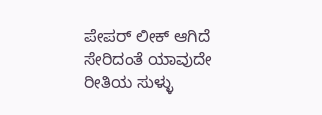ಪೇಪರ್ ಲೀಕ್ ಆಗಿದೆ ಸೇರಿದಂತೆ ಯಾವುದೇ ರೀತಿಯ ಸುಳ್ಳು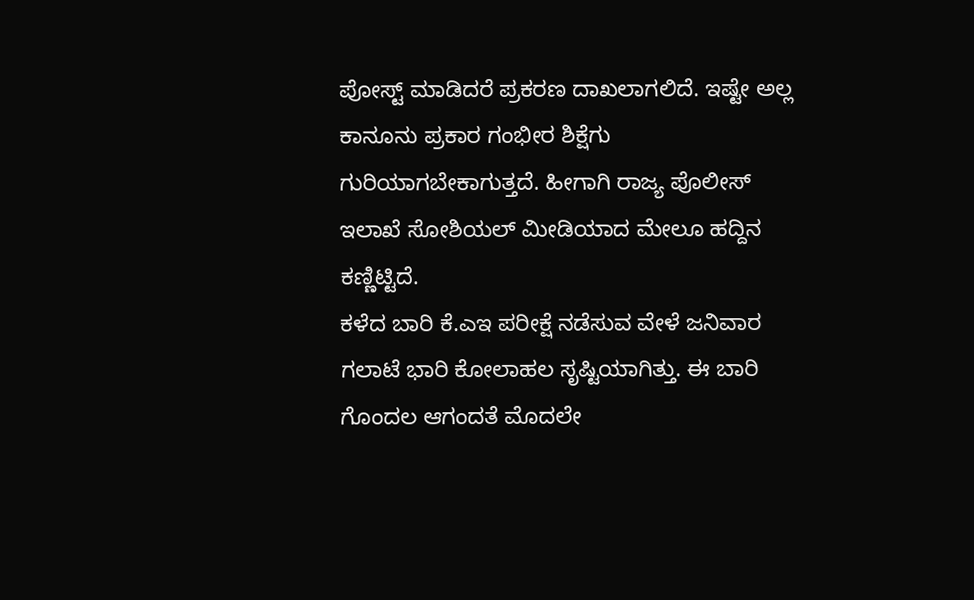ಪೋಸ್ಟ್ ಮಾಡಿದರೆ ಪ್ರಕರಣ ದಾಖಲಾಗಲಿದೆ. ಇಷ್ಟೇ ಅಲ್ಲ ಕಾನೂನು ಪ್ರಕಾರ ಗಂಭೀರ ಶಿಕ್ಷೆಗು ಗುರಿಯಾಗಬೇಕಾಗುತ್ತದೆ. ಹೀಗಾಗಿ ರಾಜ್ಯ ಪೊಲೀಸ್ ಇಲಾಖೆ ಸೋಶಿಯಲ್ ಮೀಡಿಯಾದ ಮೇಲೂ ಹದ್ದಿನ ಕಣ್ಣಿಟ್ಟಿದೆ.
ಕಳೆದ ಬಾರಿ ಕೆ.ಎಇ ಪರೀಕ್ಷೆ ನಡೆಸುವ ವೇಳೆ ಜನಿವಾರ ಗಲಾಟೆ ಭಾರಿ ಕೋಲಾಹಲ ಸೃಷ್ಟಿಯಾಗಿತ್ತು. ಈ ಬಾರಿ ಗೊಂದಲ ಆಗಂದತೆ ಮೊದಲೇ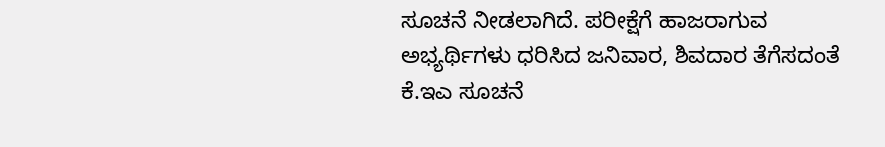ಸೂಚನೆ ನೀಡಲಾಗಿದೆ. ಪರೀಕ್ಷೆಗೆ ಹಾಜರಾಗುವ ಅಭ್ಯರ್ಥಿಗಳು ಧರಿಸಿದ ಜನಿವಾರ, ಶಿವದಾರ ತೆಗೆಸದಂತೆ ಕೆ.ಇಎ ಸೂಚನೆ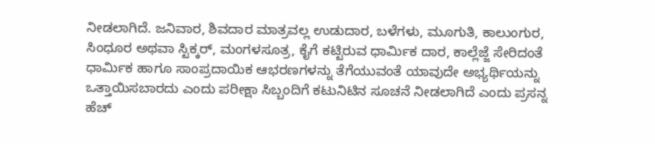ನೀಡಲಾಗಿದೆ. ಜನಿವಾರ, ಶಿವದಾರ ಮಾತ್ರವಲ್ಲ ಉಡುದಾರ, ಬಳೆಗಳು, ಮೂಗುತಿ, ಕಾಲುಂಗುರ, ಸಿಂಧೂರ ಅಥವಾ ಸ್ಟಿಕ್ಕರ್, ಮಂಗಳಸೂತ್ರ, ಕೈಗೆ ಕಟ್ಟಿರುವ ಧಾರ್ಮಿಕ ದಾರ, ಕಾಲ್ಲೆಜ್ಜೆ ಸೇರಿದಂತೆ ಧಾರ್ಮಿಕ ಹಾಗೂ ಸಾಂಪ್ರದಾಯಿಕ ಆಭರಣಗಳನ್ನು ತೆಗೆಯುವಂತೆ ಯಾವುದೇ ಅಭ್ಯರ್ಥಿಯನ್ನು ಒತ್ತಾಯಿಸಬಾರದು ಎಂದು ಪರೀಕ್ಷಾ ಸಿಬ್ಬಂದಿಗೆ ಕಟುನಿಟಿನ ಸೂಚನೆ ನೀಡಲಾಗಿದೆ ಎಂದು ಪ್ರಸನ್ನ ಹೆಚ್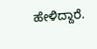ಹೇಳಿದ್ದಾರೆ.